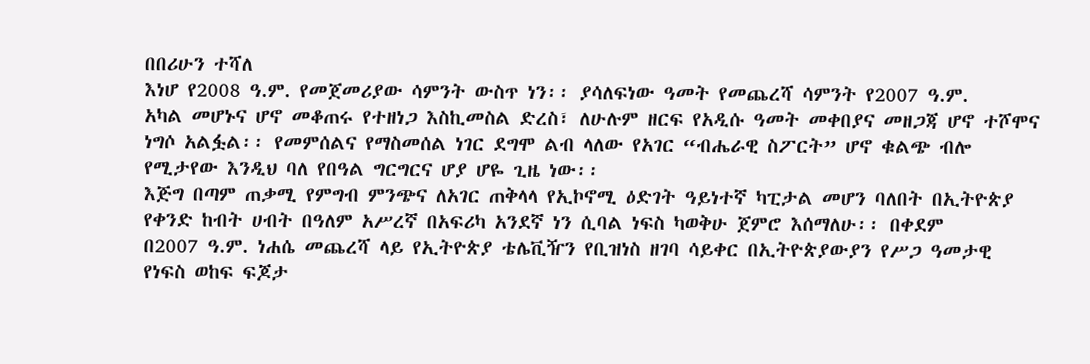በበሪሁን ተሻለ
እነሆ የ2008 ዓ.ም. የመጀመሪያው ሳምንት ውስጥ ነን፡፡ ያሳለፍነው ዓመት የመጨረሻ ሳምንት የ2007 ዓ.ም.
አካል መሆኑና ሆኖ መቆጠሩ የተዘነጋ እስኪመስል ድረስ፣ ለሁሉም ዘርፍ የአዲሱ ዓመት መቀበያና መዘጋጃ ሆኖ ተሾሞና
ነግሶ አልፏል፡፡ የመምሰልና የማስመሰል ነገር ደግሞ ልብ ላለው የአገር “ብሔራዊ ስፖርት” ሆኖ ቁልጭ ብሎ
የሚታየው እንዲህ ባለ የበዓል ግርግርና ሆያ ሆዬ ጊዜ ነው፡፡
እጅግ በጣም ጠቃሚ የምግብ ምንጭና ለአገር ጠቅላላ የኢኮኖሚ ዕድገት ዓይነተኛ ካፒታል መሆን ባለበት በኢትዮጵያ
የቀንድ ከብት ሀብት በዓለም አሥረኛ በአፍሪካ አንደኛ ነን ሲባል ነፍስ ካወቅሁ ጀምሮ እሰማለሁ፡፡ በቀደም
በ2007 ዓ.ም. ነሐሴ መጨረሻ ላይ የኢትዮጵያ ቴሌቪዥን የቢዝነስ ዘገባ ሳይቀር በኢትዮጵያውያን የሥጋ ዓመታዊ
የነፍስ ወከፍ ፍጆታ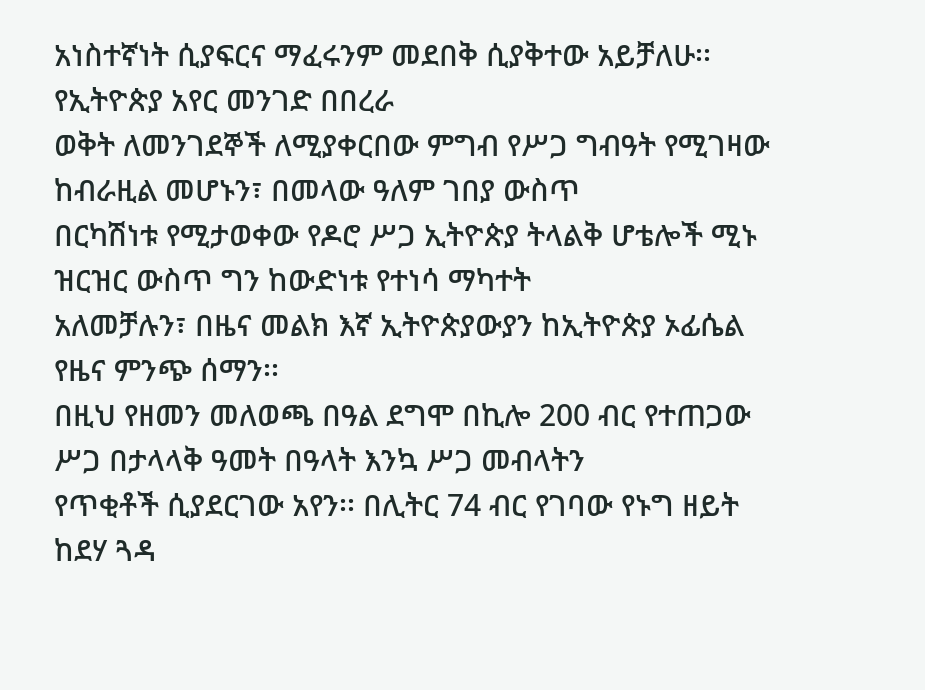አነስተኛነት ሲያፍርና ማፈሩንም መደበቅ ሲያቅተው አይቻለሁ፡፡ የኢትዮጵያ አየር መንገድ በበረራ
ወቅት ለመንገደኞች ለሚያቀርበው ምግብ የሥጋ ግብዓት የሚገዛው ከብራዚል መሆኑን፣ በመላው ዓለም ገበያ ውስጥ
በርካሽነቱ የሚታወቀው የዶሮ ሥጋ ኢትዮጵያ ትላልቅ ሆቴሎች ሚኑ ዝርዝር ውስጥ ግን ከውድነቱ የተነሳ ማካተት
አለመቻሉን፣ በዜና መልክ እኛ ኢትዮጵያውያን ከኢትዮጵያ ኦፊሴል የዜና ምንጭ ሰማን፡፡
በዚህ የዘመን መለወጫ በዓል ደግሞ በኪሎ 200 ብር የተጠጋው ሥጋ በታላላቅ ዓመት በዓላት እንኳ ሥጋ መብላትን
የጥቂቶች ሲያደርገው አየን፡፡ በሊትር 74 ብር የገባው የኑግ ዘይት ከደሃ ጓዳ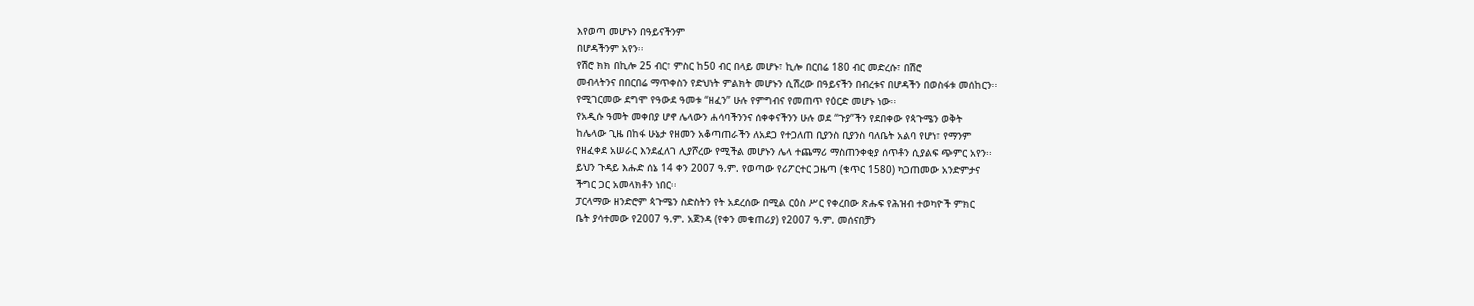እየወጣ መሆኑን በዓይናችንም
በሆዳችንም አየን፡፡
የሽሮ ክክ በኪሎ 25 ብር፣ ምስር ከ50 ብር በላይ መሆኑ፣ ኪሎ በርበሬ 180 ብር መድረሱ፣ በሽሮ
መብላትንና በበርበሬ ማጥቀስን የድህነት ምልክት መሆኑን ሲሽረው በዓይናችን በብረቱና በሆዳችን በወስፋቱ መሰከርን፡፡
የሚገርመው ደግሞ የዓውደ ዓመቱ “ዘፈን” ሁሉ የምግብና የመጠጥ የዕርድ መሆኑ ነው፡፡
የአዲሱ ዓመት መቀበያ ሆኖ ሌላውን ሐሳባችንንና ሰቀቀናችንን ሁሉ ወደ “ጉያ”ችን የደበቀው የጳጉሜን ወቅት
ከሌላው ጊዜ በከፋ ሁኔታ የዘመን አቆጣጠራችን ለአደጋ የተጋለጠ ቢያንስ ቢያንስ ባለቤት አልባ የሆነ፣ የማንም
የዘፈቀደ አሠራር እንደፈለገ ሊያሾረው የሚችል መሆኑን ሌላ ተጨማሪ ማስጠንቀቂያ ሰጥቶን ሲያልፍ ጭምር አየን፡፡
ይህን ጉዳይ እሑድ ሰኔ 14 ቀን 2007 ዓ.ም. የወጣው የሪፖርተር ጋዜጣ (ቁጥር 1580) ካጋጠመው አንድምታና
ችግር ጋር አመላክቶን ነበር፡፡
ፓርላማው ዘንድሮም ጳጉሜን ስድስትን የት አደረሰው በሚል ርዕስ ሥር የቀረበው ጽሑፍ የሕዝብ ተወካዮች ምክር
ቤት ያሳተመው የ2007 ዓ.ም. አጀንዳ (የቀን መቁጠሪያ) የ2007 ዓ.ም. መሰናበቻን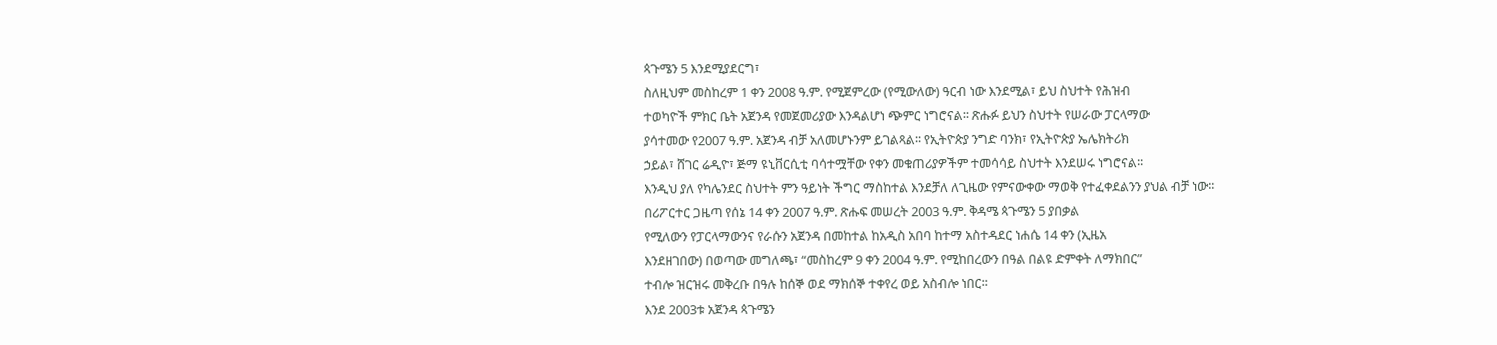ጳጉሜን 5 እንደሚያደርግ፣
ስለዚህም መስከረም 1 ቀን 2008 ዓ.ም. የሚጀምረው (የሚውለው) ዓርብ ነው እንደሚል፣ ይህ ስህተት የሕዝብ
ተወካዮች ምክር ቤት አጀንዳ የመጀመሪያው እንዳልሆነ ጭምር ነግሮናል፡፡ ጽሑፉ ይህን ስህተት የሠራው ፓርላማው
ያሳተመው የ2007 ዓ.ም. አጀንዳ ብቻ አለመሆኑንም ይገልጻል፡፡ የኢትዮጵያ ንግድ ባንክ፣ የኢትዮጵያ ኤሌክትሪክ
ኃይል፣ ሸገር ሬዲዮ፣ ጅማ ዩኒቨርሲቲ ባሳተሟቸው የቀን መቁጠሪያዎችም ተመሳሳይ ስህተት እንደሠሩ ነግሮናል፡፡
እንዲህ ያለ የካሌንደር ስህተት ምን ዓይነት ችግር ማስከተል እንደቻለ ለጊዜው የምናውቀው ማወቅ የተፈቀደልንን ያህል ብቻ ነው፡፡
በሪፖርተር ጋዜጣ የሰኔ 14 ቀን 2007 ዓ.ም. ጽሑፍ መሠረት 2003 ዓ.ም. ቅዳሜ ጳጉሜን 5 ያበቃል
የሚለውን የፓርላማውንና የራሱን አጀንዳ በመከተል ከአዲስ አበባ ከተማ አስተዳደር ነሐሴ 14 ቀን (ኢዜአ
እንደዘገበው) በወጣው መግለጫ፣ “መስከረም 9 ቀን 2004 ዓ.ም. የሚከበረውን በዓል በልዩ ድምቀት ለማክበር”
ተብሎ ዝርዝሩ መቅረቡ በዓሉ ከሰኞ ወደ ማክሰኞ ተቀየረ ወይ አስብሎ ነበር፡፡
እንደ 2003ቱ አጀንዳ ጳጉሜን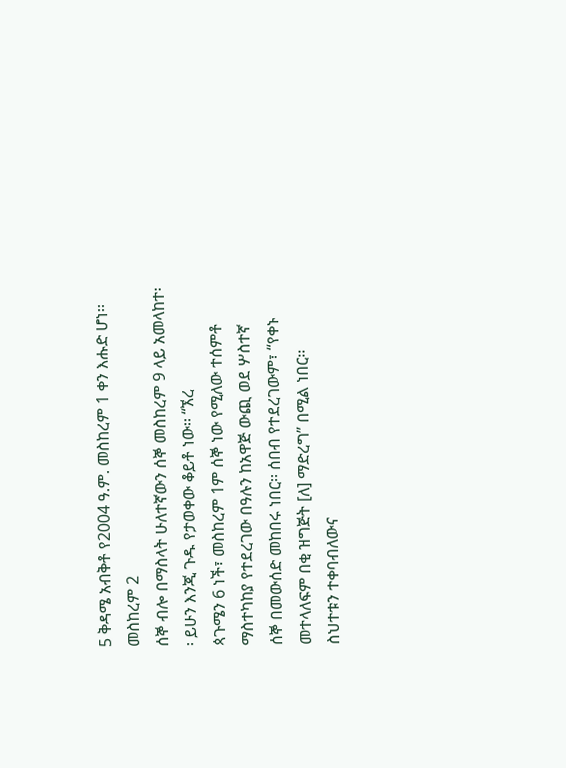5 ቅዳሜ አብቅቶ የ2004 ዓ.ም. መስከረም 1 ቀን እሑድ ሆነ፡፡ መስከረም 2
ሰኞ ብሎ በማስላት ሁለተኛውን ሰኞ መስከረም 9 ላይ አመላከተ፡፡ ይሁን እንጂ ጉዱ የታወቀው ቆይቶ ነው፡፡ “ኧረ
ጳጉሜን 6 ነች፣ መስከረም 1ም ሰኞ ነው የሚለው ተሰምቶ ማስተካከያ የተደረገው በዓሉን ከአዋጅ ውጪ ወደ ሦስተኛ
ሰኞ በመውሰድ መከበሩ ነበር፡፡ ሰበብ የተደረገውም፣ “የቀኑ መተላለፍም በቂ ዝግጅት [ለ] ማድረግ” በሚል ነበር፡፡
ስህተቱን ተቀባብለውና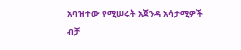አባዝተው የሚሠሩት አጀንዳ አሳታሚዎች ብቻ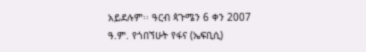አይደሉም፡፡ ዓርብ ጳጉሜን 6 ቀን 2007
ዓ.ም. የጎበኘሁት የፋና (ኤፍቢሲ)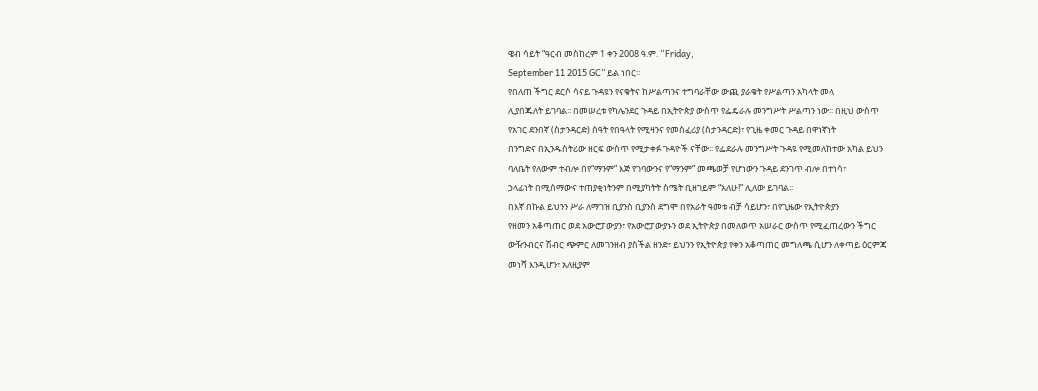ዌብ ሳይት “ዓርብ መስከረም 1 ቀን 2008 ዓ.ም. “Friday,
September 11 2015 GC” ይል ነበር፡፡
የበለጠ ችግር ደርሶ ሳናይ ጉዳዩን የናቁትና ከሥልጣንና ተግባራቸው ውጪ ያራቁት የሥልጣን አካላት መላ
ሊያበጁለት ይገባል፡፡ በመሠረቱ የካሌንደር ጉዳይ በኢትዮጵያ ውስጥ የፌዴራሉ መንግሥት ሥልጣን ነው፡፡ በዚህ ውስጥ
የአገር ደንበኛ (ስታንዳርድ) ሰዓት የበዓላት የሚዛንና የመስፈሪያ (ስታንዳርድ)፣ የጊዜ ቀመር ጉዳይ በዋነኛነት
በንግድና በኢንዱስትሪው ዘርፍ ውስጥ የሚታቀፉ ጉዳዮች ናቸው፡፡ የፌደራሉ መንግሥት ጉዳዩ የሚመለከተው አካል ይህን
ባለቤት የለውም ተብሎ በየ“ማንም” እጅ የገባውንና የ“ማንም” መጫወቻ የሆነውን ጉዳይ ደንገጥ ብሎ በተነሳ፣
ኃላፊነት በሚሰማውና ተጠያቂነትንም በሚያካትት ስሜት ቢዘገይም “አለሁ!” ሊለው ይገባል፡፡
በእኛ በኩል ይህንን ሥራ ለማገዝ ቢያንስ ቢያንስ ደግሞ በየአራት ዓመቱ ብቻ ሳይሆን፣ በየጊዜው የኢትዮጵያን
የዘመን አቆጣጠር ወደ አውሮፓውያን፣ የአውሮፓውያኑን ወደ ኢትዮጵያ በመለወጥ አሠራር ውስጥ የሚፈጠረውን ችግር
ውዥንብርና ሽብር ጭምር ለመገንዘብ ያስችል ዘንድ፣ ይህንን የኢትዮጵያ የቀን አቆጣጠር መግለጫ ሲሆን ለቀጣይ ዕርምጃ
መነሻ እንዲሆን፣ አለዚያም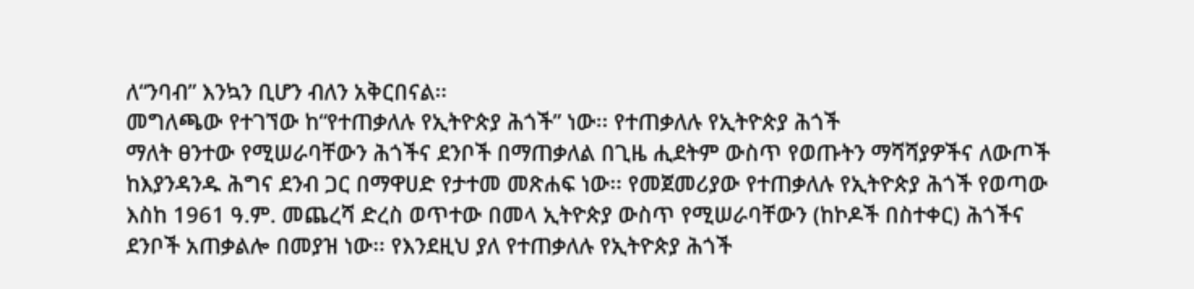ለ“ንባብ” እንኳን ቢሆን ብለን አቅርበናል፡፡
መግለጫው የተገኘው ከ“የተጠቃለሉ የኢትዮጵያ ሕጎች” ነው፡፡ የተጠቃለሉ የኢትዮጵያ ሕጎች
ማለት ፀንተው የሚሠራባቸውን ሕጎችና ደንቦች በማጠቃለል በጊዜ ሒደትም ውስጥ የወጡትን ማሻሻያዎችና ለውጦች
ከእያንዳንዱ ሕግና ደንብ ጋር በማዋሀድ የታተመ መጽሐፍ ነው፡፡ የመጀመሪያው የተጠቃለሉ የኢትዮጵያ ሕጎች የወጣው
እስከ 1961 ዓ.ም. መጨረሻ ድረስ ወጥተው በመላ ኢትዮጵያ ውስጥ የሚሠራባቸውን (ከኮዶች በስተቀር) ሕጎችና
ደንቦች አጠቃልሎ በመያዝ ነው፡፡ የእንደዚህ ያለ የተጠቃለሉ የኢትዮጵያ ሕጎች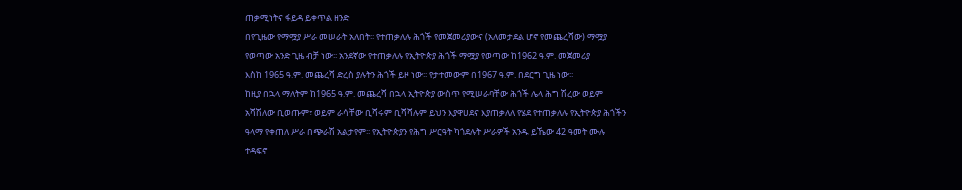ጠቃሚነትና ፋይዳ ይቀጥል ዘንድ
በየጊዜው የማሟያ ሥራ መሠራት አለበት፡፡ የተጠቃለሉ ሕጎች የመጀመሪያውና (አለመታደል ሆኖ የመጨረሻው) ማሟያ
የወጣው አንድ ጊዜ ብቻ ነው፡፡ አንደኛው የተጠቃለሉ የኢትዮጵያ ሕጎች ማሟያ የወጣው ከ1962 ዓ.ም. መጀመሪያ
እስከ 1965 ዓ.ም. መጨረሻ ድረስ ያሉትን ሕጎች ይዞ ነው፡፡ የታተመውም በ1967 ዓ.ም. በደርግ ጊዜ ነው፡፡
ከዚያ በኋላ ማለትም ከ1965 ዓ.ም. መጨረሻ በኋላ ኢትዮጵያ ውስጥ የሚሠራባቸው ሕጎች ሌላ ሕግ ሽረው ወይም
አሻሽለው ቢወጡም፣ ወይም ራሳቸው ቢሻሩም ቢሻሻሉም ይህን እያዋሀደና እያጠቃለለ የሄደ የተጠቃለሉ የኢትዮጵያ ሕጎችን
ዓላማ የቀጠለ ሥራ በጭራሽ አልታየም፡፡ የኢትዮጵያን የሕግ ሥርዓት ካጎደሉት ሥራዎች አንዱ ይኼው 42 ዓመት ሙሉ
ተዳፍኖ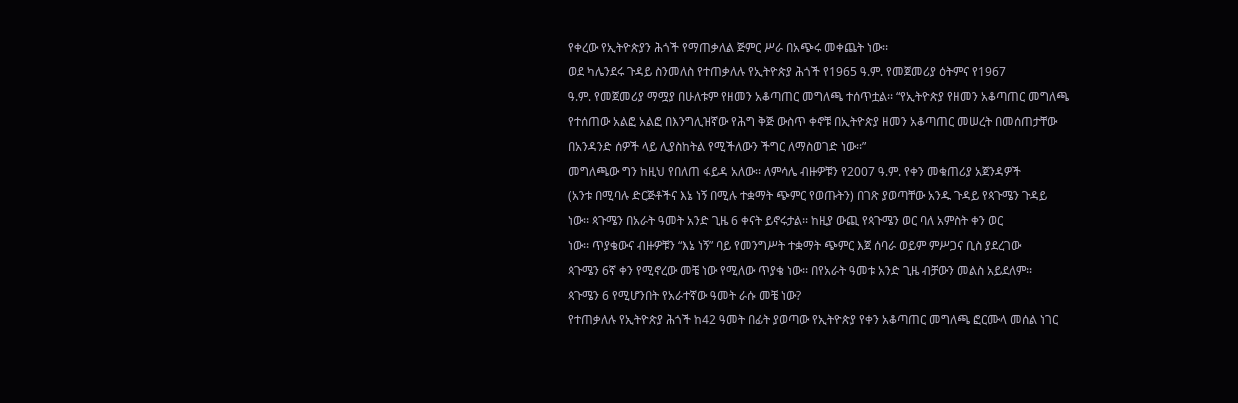የቀረው የኢትዮጵያን ሕጎች የማጠቃለል ጅምር ሥራ በአጭሩ መቀጨት ነው፡፡
ወደ ካሌንደሩ ጉዳይ ስንመለስ የተጠቃለሉ የኢትዮጵያ ሕጎች የ1965 ዓ.ም. የመጀመሪያ ዕትምና የ1967
ዓ.ም. የመጀመሪያ ማሟያ በሁለቱም የዘመን አቆጣጠር መግለጫ ተሰጥቷል፡፡ “የኢትዮጵያ የዘመን አቆጣጠር መግለጫ
የተሰጠው አልፎ አልፎ በእንግሊዝኛው የሕግ ቅጅ ውስጥ ቀኖቹ በኢትዮጵያ ዘመን አቆጣጠር መሠረት በመሰጠታቸው
በአንዳንድ ሰዎች ላይ ሊያስከትል የሚችለውን ችግር ለማስወገድ ነው፡፡”
መግለጫው ግን ከዚህ የበለጠ ፋይዳ አለው፡፡ ለምሳሌ ብዙዎቹን የ2007 ዓ.ም. የቀን መቁጠሪያ አጀንዳዎች
(አንቱ በሚባሉ ድርጅቶችና እኔ ነኝ በሚሉ ተቋማት ጭምር የወጡትን) በገጽ ያወጣቸው አንዱ ጉዳይ የጳጉሜን ጉዳይ
ነው፡፡ ጳጉሜን በአራት ዓመት አንድ ጊዜ 6 ቀናት ይኖሩታል፡፡ ከዚያ ውጪ የጳጉሜን ወር ባለ አምስት ቀን ወር
ነው፡፡ ጥያቄውና ብዙዎቹን “እኔ ነኝ” ባይ የመንግሥት ተቋማት ጭምር እጀ ሰባራ ወይም ምሥጋና ቢስ ያደረገው
ጳጉሜን 6ኛ ቀን የሚኖረው መቼ ነው የሚለው ጥያቄ ነው፡፡ በየአራት ዓመቱ አንድ ጊዜ ብቻውን መልስ አይደለም፡፡
ጳጉሜን 6 የሚሆንበት የአራተኛው ዓመት ራሱ መቼ ነው?
የተጠቃለሉ የኢትዮጵያ ሕጎች ከ42 ዓመት በፊት ያወጣው የኢትዮጵያ የቀን አቆጣጠር መግለጫ ፎርሙላ መሰል ነገር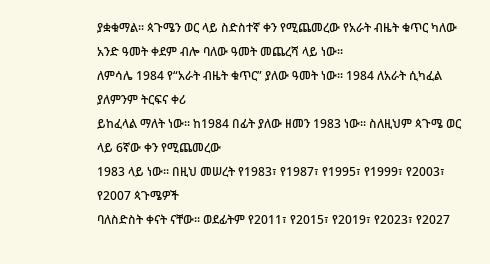ያቋቁማል፡፡ ጳጉሜን ወር ላይ ስድስተኛ ቀን የሚጨመረው የአራት ብዜት ቁጥር ካለው አንድ ዓመት ቀደም ብሎ ባለው ዓመት መጨረሻ ላይ ነው፡፡
ለምሳሌ 1984 የ“አራት ብዜት ቁጥር” ያለው ዓመት ነው፡፡ 1984 ለአራት ሲካፈል ያለምንም ትርፍና ቀሪ
ይከፈላል ማለት ነው፡፡ ከ1984 በፊት ያለው ዘመን 1983 ነው፡፡ ስለዚህም ጳጉሜ ወር ላይ 6ኛው ቀን የሚጨመረው
1983 ላይ ነው፡፡ በዚህ መሠረት የ1983፣ የ1987፣ የ1995፣ የ1999፣ የ2003፣ የ2007 ጳጉሜዎች
ባለስድስት ቀናት ናቸው፡፡ ወደፊትም የ2011፣ የ2015፣ የ2019፣ የ2023፣ የ2027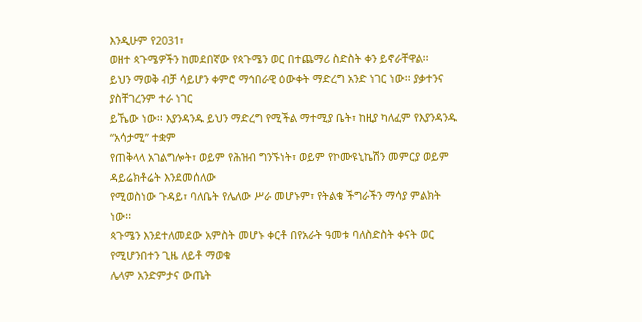እንዲሁም የ2031፣
ወዘተ ጳጉሜዎችን ከመደበኛው የጳጉሜን ወር በተጨማሪ ስድስት ቀን ይኖራቸዋል፡፡
ይህን ማወቅ ብቻ ሳይሆን ቀምሮ ማኅበራዊ ዕውቀት ማድረግ አንድ ነገር ነው፡፡ ያቃተንና ያስቸገረንም ተራ ነገር
ይኼው ነው፡፡ እያንዳንዱ ይህን ማድረግ የሚችል ማተሚያ ቤት፣ ከዚያ ካለፈም የእያንዳንዱ “አሳታሚ” ተቋም
የጠቅላላ አገልግሎት፣ ወይም የሕዝብ ግንኙነት፣ ወይም የኮሙዩኒኬሽን መምርያ ወይም ዳይሬክቶሬት እንደመሰለው
የሚወስነው ጉዳይ፣ ባለቤት የሌለው ሥራ መሆኑም፣ የትልቁ ችግራችን ማሳያ ምልክት ነው፡፡
ጳጉሜን እንደተለመደው አምስት መሆኑ ቀርቶ በየአራት ዓመቱ ባለስድስት ቀናት ወር የሚሆንበተን ጊዜ ለይቶ ማወቁ
ሌላም አንድምታና ውጤት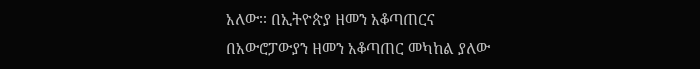አለው፡፡ በኢትዮጵያ ዘመን አቆጣጠርና በአውሮፓውያን ዘመን አቆጣጠር መካከል ያለው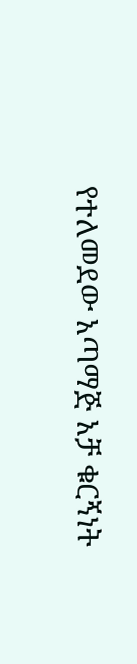የተለመደው አጣማጅ አቻ ቁርኝነት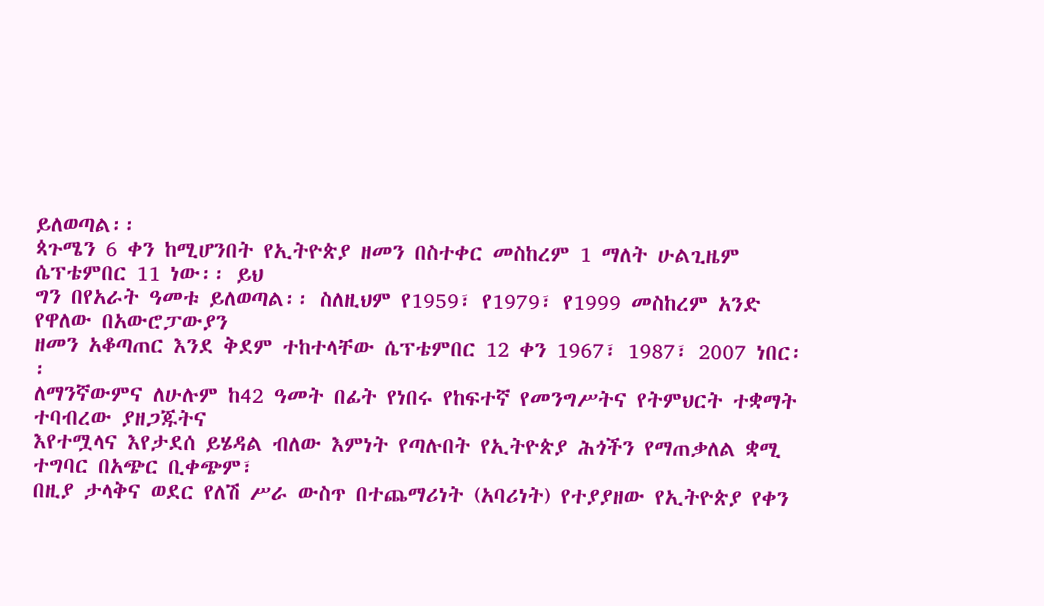ይለወጣል፡፡
ጳጉሜን 6 ቀን ከሚሆንበት የኢትዮጵያ ዘመን በስተቀር መስከረም 1 ማለት ሁልጊዜም ሴፕቴምበር 11 ነው፡፡ ይህ
ግን በየአራት ዓመቱ ይለወጣል፡፡ ስለዚህም የ1959፣ የ1979፣ የ1999 መስከረም አንድ የዋለው በአውሮፓውያን
ዘመን አቆጣጠር እንደ ቅደም ተከተላቸው ሴፕቴምበር 12 ቀን 1967፣ 1987፣ 2007 ነበር፡፡
ለማንኛውምና ለሁሉም ከ42 ዓመት በፊት የነበሩ የከፍተኛ የመንግሥትና የትምህርት ተቋማት ተባብረው ያዘጋጁትና
እየተሟላና እየታደሰ ይሄዳል ብለው እምነት የጣሉበት የኢትዮጵያ ሕጎችን የማጠቃለል ቋሚ ተግባር በአጭር ቢቀጭም፣
በዚያ ታላቅና ወደር የለሽ ሥራ ውስጥ በተጨማሪነት (አባሪነት) የተያያዘው የኢትዮጵያ የቀን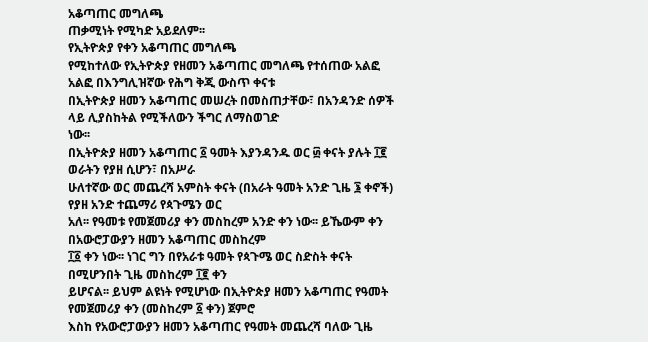አቆጣጠር መግለጫ
ጠቃሚነት የሚካድ አይደለም፡፡
የኢትዮጵያ የቀን አቆጣጠር መግለጫ
የሚከተለው የኢትዮጵያ የዘመን አቆጣጠር መግለጫ የተሰጠው አልፎ አልፎ በእንግሊዝኛው የሕግ ቅጂ ውስጥ ቀናቱ
በኢትዮጵያ ዘመን አቆጣጠር መሠረት በመስጠታቸው፣ በአንዳንድ ሰዎች ላይ ሊያስከትል የሚችለውን ችግር ለማስወገድ
ነው፡፡
በኢትዮጵያ ዘመን አቆጣጠር ፩ ዓመት እያንዳንዱ ወር ፴ ቀናት ያሉት ፲፪ ወራትን የያዘ ሲሆን፣ በአሥራ
ሁለተኛው ወር መጨረሻ አምስት ቀናት (በአራት ዓመት አንድ ጊዜ ፮ ቀኖች) የያዘ አንድ ተጨማሪ የጳጉሜን ወር
አለ፡፡ የዓመቱ የመጀመሪያ ቀን መስከረም አንድ ቀን ነው፡፡ ይኼውም ቀን በአውሮፓውያን ዘመን አቆጣጠር መስከረም
፲፩ ቀን ነው፡፡ ነገር ግን በየአራቱ ዓመት የጳጉሜ ወር ስድስት ቀናት በሚሆንበት ጊዜ መስከረም ፲፪ ቀን
ይሆናል፡፡ ይህም ልዩነት የሚሆነው በኢትዮጵያ ዘመን አቆጣጠር የዓመት የመጀመሪያ ቀን (መስከረም ፩ ቀን) ጀምሮ
እስከ የአውሮፓውያን ዘመን አቆጣጠር የዓመት መጨረሻ ባለው ጊዜ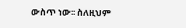ውስጥ ነው፡፡ ስለዚህም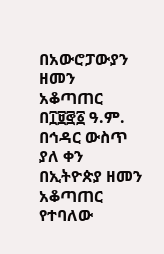በአውሮፓውያን ዘመን
አቆጣጠር በ፲፱፸፩ ዓ.ም. በኅዳር ውስጥ ያለ ቀን በኢትዮጵያ ዘመን አቆጣጠር የተባለው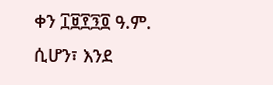ቀን ፲፱፻፺፬ ዓ.ም.
ሲሆን፣ እንደ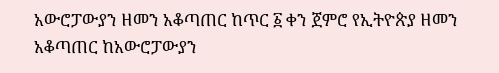አውሮፓውያን ዘመን አቆጣጠር ከጥር ፩ ቀን ጀምሮ የኢትዮጵያ ዘመን አቆጣጠር ከአውሮፓውያን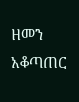ዘመን
አቆጣጠር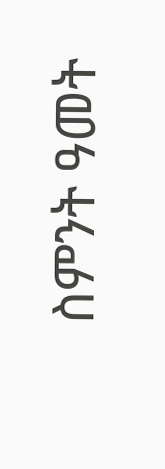ስምንት ዓመት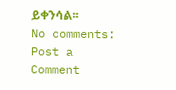ይቀንሳል፡፡
No comments:
Post a Comment